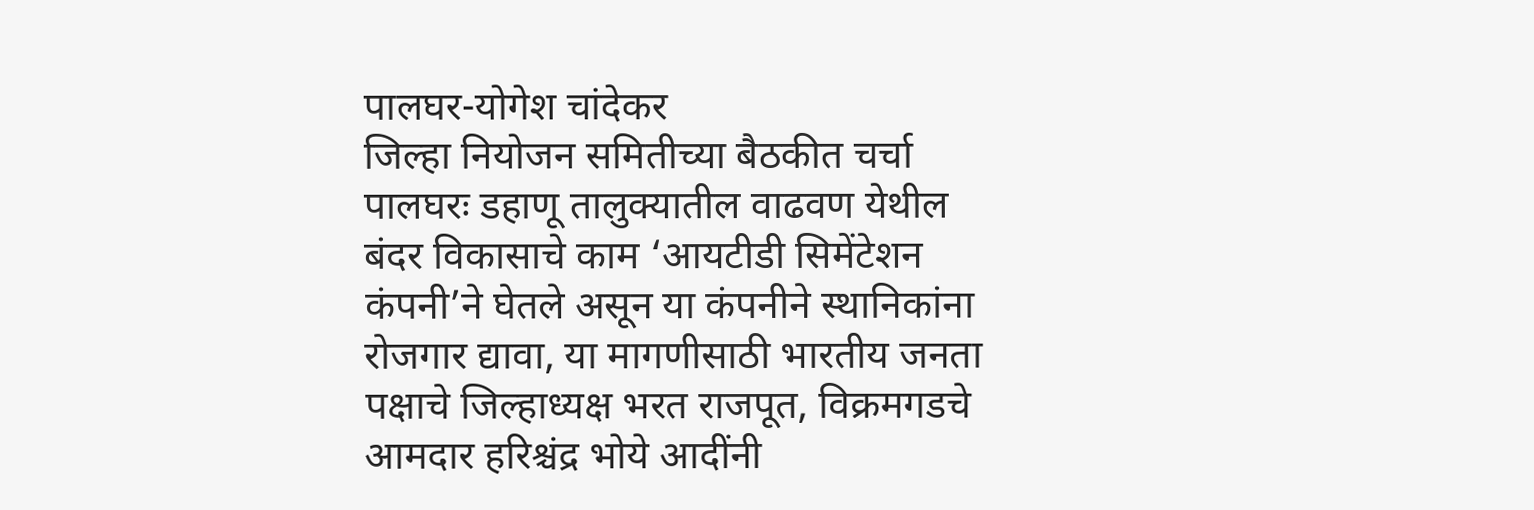पालघर-योगेश चांदेकर
जिल्हा नियोजन समितीच्या बैठकीत चर्चा
पालघरः डहाणू तालुक्यातील वाढवण येथील बंदर विकासाचे काम ‘आयटीडी सिमेंटेशन कंपनी’ने घेतले असून या कंपनीने स्थानिकांना रोजगार द्यावा, या मागणीसाठी भारतीय जनता पक्षाचे जिल्हाध्यक्ष भरत राजपूत, विक्रमगडचे आमदार हरिश्चंद्र भोये आदींनी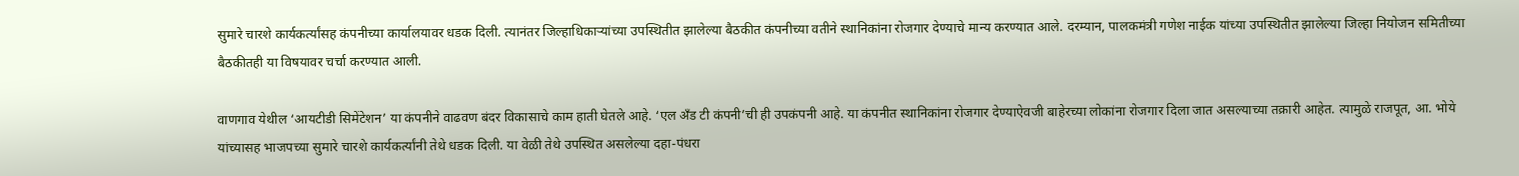सुमारे चारशे कार्यकर्त्यांसह कंपनीच्या कार्यालयावर धडक दिली. त्यानंतर जिल्हाधिकाऱ्यांच्या उपस्थितीत झालेल्या बैठकीत कंपनीच्या वतीने स्थानिकांना रोजगार देण्याचे मान्य करण्यात आले. दरम्यान, पालकमंत्री गणेश नाईक यांच्या उपस्थितीत झालेल्या जिल्हा नियोजन समितीच्या बैठकीतही या विषयावर चर्चा करण्यात आली.

वाणगाव येथील ‘आयटीडी सिमेंटेशन’ या कंपनीने वाढवण बंदर विकासाचे काम हाती घेतले आहे. ‘एल अँड टी कंपनी’ची ही उपकंपनी आहे. या कंपनीत स्थानिकांना रोजगार देण्याऐवजी बाहेरच्या लोकांना रोजगार दिला जात असल्याच्या तक्रारी आहेत. त्यामुळे राजपूत, आ. भोये यांच्यासह भाजपच्या सुमारे चारशे कार्यकर्त्यांनी तेथे धडक दिली. या वेळी तेथे उपस्थित असलेल्या दहा-पंधरा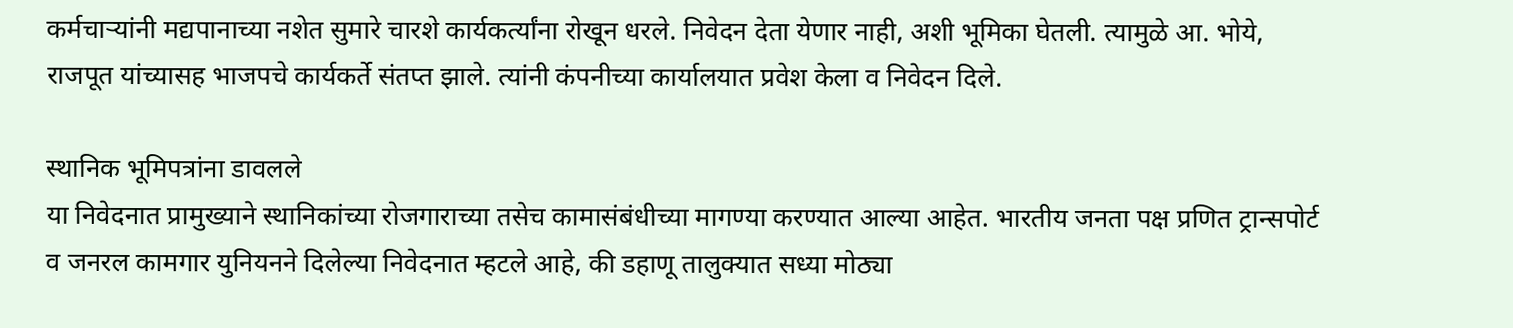कर्मचाऱ्यांनी मद्यपानाच्या नशेत सुमारे चारशे कार्यकर्त्यांना रोखून धरले. निवेदन देता येणार नाही, अशी भूमिका घेतली. त्यामुळे आ. भोये, राजपूत यांच्यासह भाजपचे कार्यकर्ते संतप्त झाले. त्यांनी कंपनीच्या कार्यालयात प्रवेश केला व निवेदन दिले.

स्थानिक भूमिपत्रांना डावलले
या निवेदनात प्रामुख्याने स्थानिकांच्या रोजगाराच्या तसेच कामासंबंधीच्या मागण्या करण्यात आल्या आहेत. भारतीय जनता पक्ष प्रणित ट्रान्सपोर्ट व जनरल कामगार युनियनने दिलेल्या निवेदनात म्हटले आहे, की डहाणू तालुक्यात सध्या मोठ्या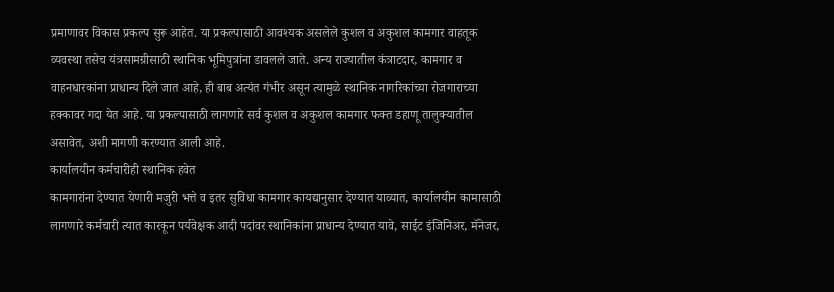प्रमाणावर विकास प्रकल्प सुरू आहेत. या प्रकल्पासाठी आवश्यक असलेले कुशल व अकुशल कामगार वाहतूक व्यवस्था तसेच यंत्रसामग्रीसाठी स्थानिक भूमिपुत्रांना डावलले जाते. अन्य राज्यातील कंत्राटदार, कामगार व वाहनधारकांना प्राधान्य दिले जात आहे, ही बाब अत्यंत गंभीर असून त्यामुळे स्थानिक नागरिकांच्या रोजगाराच्या हक्कावर गदा येत आहे. या प्रकल्पासाठी लागणारे सर्व कुशल व अकुशल कामगार फक्त डहाणू तालुक्यातील असावेत, अशी मागणी करण्यात आली आहे.
कार्यालयीन कर्मचारीही स्थानिक हवेत
कामगारांना देण्यात येणारी मजुरी भत्ते व इतर सुविधा कामगार कायद्यानुसार देण्यात याव्यात, कार्यालयीन कामासाठी लागणारे कर्मचारी त्यात कारकून पर्यवेक्षक आदी पदांवर स्थानिकांना प्राधान्य देण्यात यावे, साईट इंजिनिअर, मॅनेजर,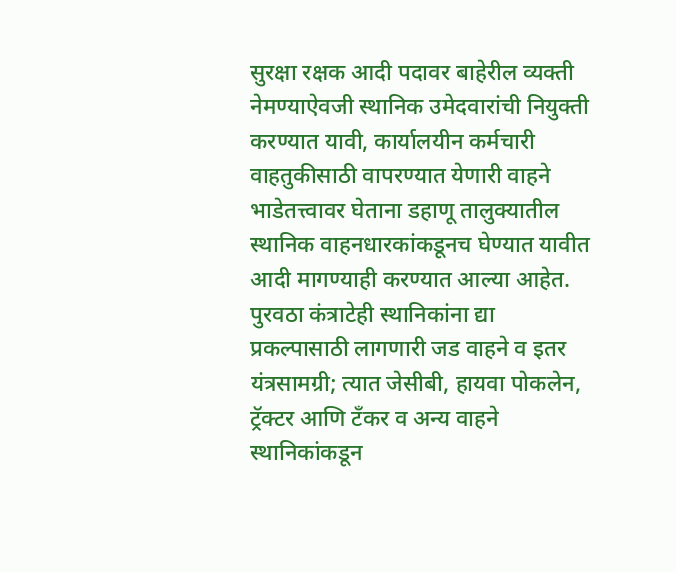सुरक्षा रक्षक आदी पदावर बाहेरील व्यक्ती नेमण्याऐवजी स्थानिक उमेदवारांची नियुक्ती करण्यात यावी, कार्यालयीन कर्मचारी वाहतुकीसाठी वापरण्यात येणारी वाहने भाडेतत्त्वावर घेताना डहाणू तालुक्यातील स्थानिक वाहनधारकांकडूनच घेण्यात यावीत आदी मागण्याही करण्यात आल्या आहेत.
पुरवठा कंत्राटेही स्थानिकांना द्या
प्रकल्पासाठी लागणारी जड वाहने व इतर यंत्रसामग्री; त्यात जेसीबी, हायवा पोकलेन, ट्रॅक्टर आणि टँकर व अन्य वाहने स्थानिकांकडून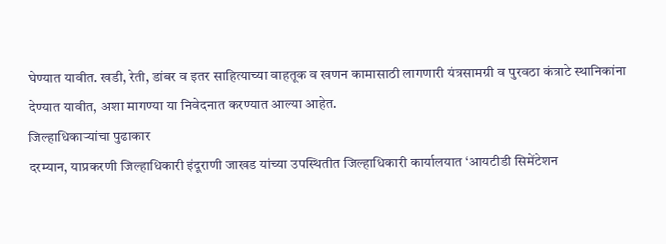घेण्यात यावीत. खडी, रेती, डांबर व इतर साहित्याच्या वाहतूक व खणन कामासाठी लागणारी यंत्रसामग्री व पुरवठा कंत्राटे स्थानिकांना देण्यात यावीत, अशा मागण्या या निवेदनात करण्यात आल्या आहेत.
जिल्हाधिकाऱ्यांचा पुढाकार
दरम्यान, याप्रकरणी जिल्हाधिकारी इंदूराणी जाखड यांच्या उपस्थितीत जिल्हाधिकारी कार्यालयात ‘आयटीडी सिमेंटेशन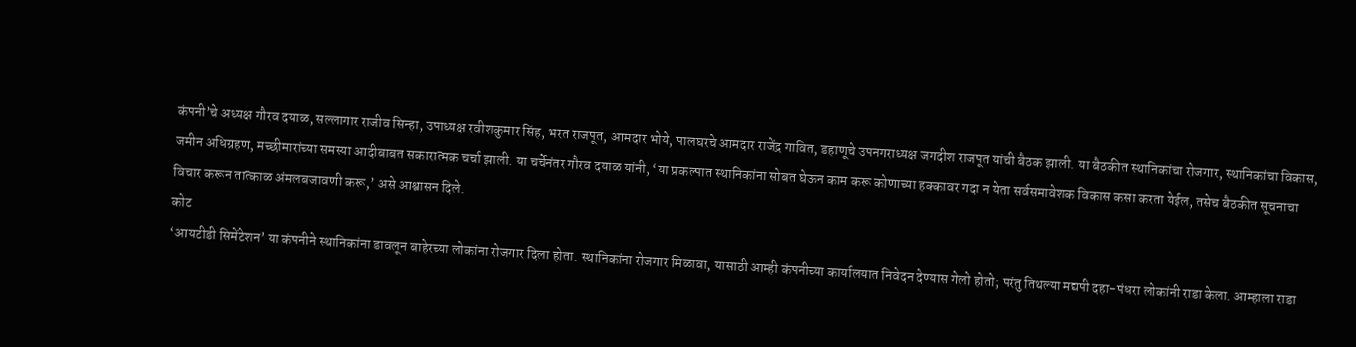कंपनी’चे अध्यक्ष गौरव दयाळ, सल्लागार राजीव सिन्हा, उपाध्यक्ष रवीशकुमार सिंह, भरत राजपूत, आमदार भोये, पालघरचे आमदार राजेंद्र गावित, डहाणूचे उपनगराध्यक्ष जगदीश राजपूत यांची बैठक झाली. या बैठकीत स्थानिकांचा रोजगार, स्थानिकांचा विकास, जमीन अधिग्रहण, मच्छीमारांच्या समस्या आदीबाबत सकारात्मक चर्चा झाली. या चर्चेनंतर गौरव दयाळ यांनी, ‘या प्रकल्पात स्थानिकांना सोबत घेऊन काम करू कोणाच्या हक्कावर गदा न येता सर्वसमावेशक विकास कसा करता येईल, तसेच बैठकीत सूचनाचा विचार करून तात्काळ अंमलबजावणी करू,’ असे आश्वासन दिले.
कोट
‘आयटीडी सिमेंटेशन’ या कंपनीने स्थानिकांना डावलून बाहेरच्या लोकांना रोजगार दिला होता. स्थानिकांना रोजगार मिळावा, यासाठी आम्ही कंपनीच्या कार्यालयात निवेदन देण्यास गेलो होतो; परंतु तिथल्या मद्यपी दहा-पंधरा लोकांनी राडा केला. आम्हाला राडा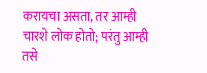करायचा असता, तर आम्ही चारशे लोक होतो; परंतु आम्ही तसे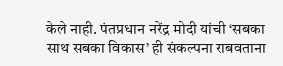केले नाही. पंतप्रधान नरेंद्र मोदी यांची ‘सबका साथ सबका विकास’ ही संकल्पना राबवताना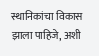स्थानिकांचा विकास झाला पाहिजे, अशी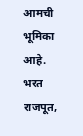आमची भूमिका आहे.
भरत राजपूत,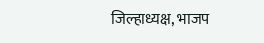जिल्हाध्यक्ष, भाजप